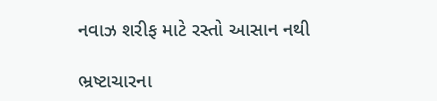નવાઝ શરીફ માટે રસ્તો આસાન નથી

ભ્રષ્ટાચારના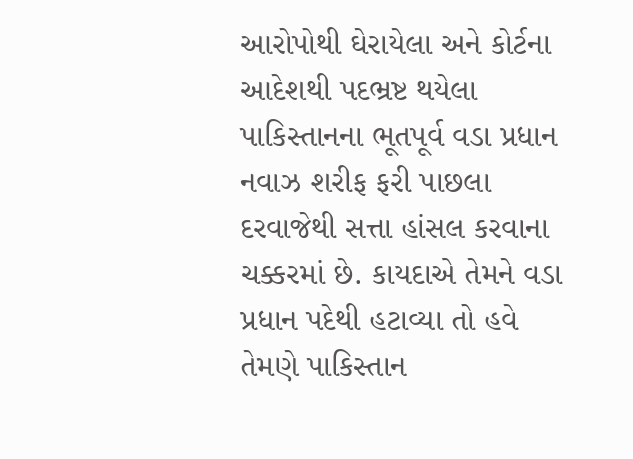આરોપોથી ઘેરાયેલા અને કોર્ટના આદેશથી પદભ્રષ્ટ થયેલા પાકિસ્તાનના ભૂતપૂર્વ વડા પ્રધાન નવાઝ શરીફ ફરી પાછલા દરવાજેથી સત્તા હાંસલ કરવાના ચક્કરમાં છે. કાયદાએ તેમને વડા પ્રધાન પદેથી હટાવ્યા તો હવે તેમણે પાકિસ્તાન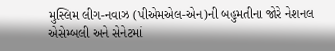મુસ્લિમ લીગ-નવાઝ (પીએમએલ-એન)ની બહુમતીના જોરે નેશનલ એસેમ્બલી અને સેનેટમાં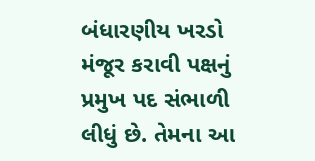બંધારણીય ખરડો મંજૂર કરાવી પક્ષનું પ્રમુખ પદ સંભાળી લીધું છે. તેમના આ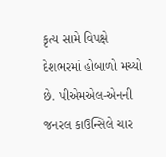કૃત્ય સામે વિપક્ષે દેશભરમાં હોબાળો મચ્યો છે. પીએમએલ-એનની જનરલ કાઉન્સિલે ચાર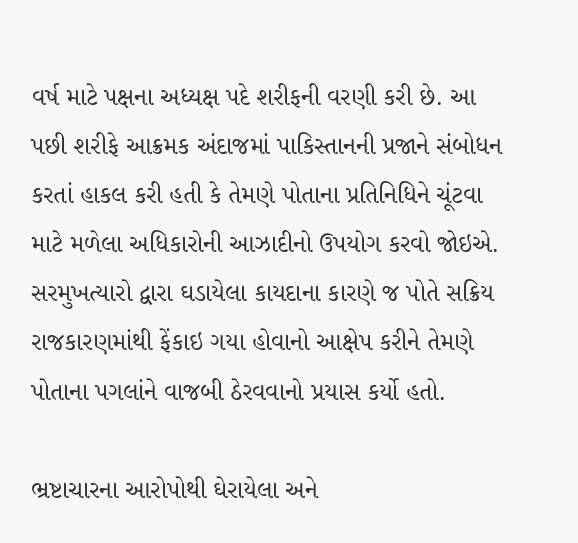વર્ષ માટે પક્ષના અધ્યક્ષ પદે શરીફની વરણી કરી છે. આ પછી શરીફે આક્રમક અંદાજમાં પાકિસ્તાનની પ્રજાને સંબોધન કરતાં હાકલ કરી હતી કે તેમણે પોતાના પ્રતિનિધિને ચૂંટવા માટે મળેલા અધિકારોની આઝાદીનો ઉપયોગ કરવો જોઇએ. સરમુખત્યારો દ્વારા ઘડાયેલા કાયદાના કારણે જ પોતે સક્રિય રાજકારણમાંથી ફેંકાઇ ગયા હોવાનો આક્ષેપ કરીને તેમણે પોતાના પગલાંને વાજબી ઠેરવવાનો પ્રયાસ કર્યો હતો.

ભ્રષ્ટાચારના આરોપોથી ઘેરાયેલા અને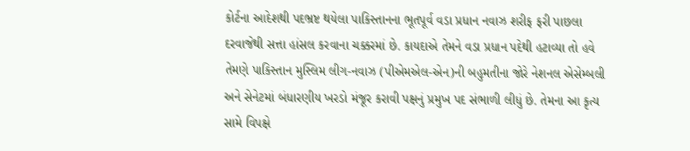કોર્ટના આદેશથી પદભ્રષ્ટ થયેલા પાકિસ્તાનના ભૂતપૂર્વ વડા પ્રધાન નવાઝ શરીફ ફરી પાછલા દરવાજેથી સત્તા હાંસલ કરવાના ચક્કરમાં છે. કાયદાએ તેમને વડા પ્રધાન પદેથી હટાવ્યા તો હવે તેમણે પાકિસ્તાન મુસ્લિમ લીગ-નવાઝ (પીએમએલ-એન)ની બહુમતીના જોરે નેશનલ એસેમ્બલી અને સેનેટમાં બંધારણીય ખરડો મંજૂર કરાવી પક્ષનું પ્રમુખ પદ સંભાળી લીધું છે. તેમના આ કૃત્ય સામે વિપક્ષે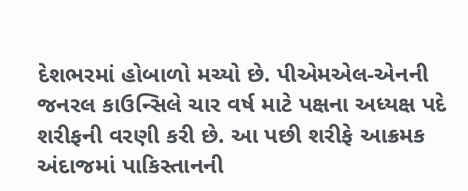દેશભરમાં હોબાળો મચ્યો છે. પીએમએલ-એનની જનરલ કાઉન્સિલે ચાર વર્ષ માટે પક્ષના અધ્યક્ષ પદે શરીફની વરણી કરી છે. આ પછી શરીફે આક્રમક અંદાજમાં પાકિસ્તાનની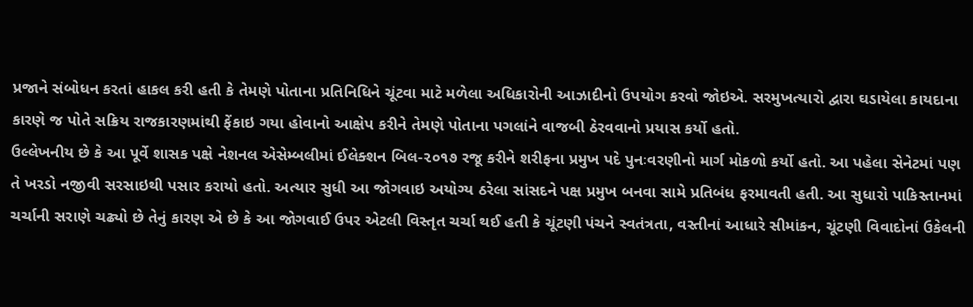પ્રજાને સંબોધન કરતાં હાકલ કરી હતી કે તેમણે પોતાના પ્રતિનિધિને ચૂંટવા માટે મળેલા અધિકારોની આઝાદીનો ઉપયોગ કરવો જોઇએ. સરમુખત્યારો દ્વારા ઘડાયેલા કાયદાના કારણે જ પોતે સક્રિય રાજકારણમાંથી ફેંકાઇ ગયા હોવાનો આક્ષેપ કરીને તેમણે પોતાના પગલાંને વાજબી ઠેરવવાનો પ્રયાસ કર્યો હતો.
ઉલ્લેખનીય છે કે આ પૂર્વે શાસક પક્ષે નેશનલ એસેમ્બલીમાં ઈલેક્શન બિલ-૨૦૧૭ રજૂ કરીને શરીફના પ્રમુખ પદે પુનઃવરણીનો માર્ગ મોકળો કર્યો હતો. આ પહેલા સેનેટમાં પણ તે ખરડો નજીવી સરસાઇથી પસાર કરાયો હતો. અત્યાર સુધી આ જોગવાઇ અયોગ્ય ઠરેલા સાંસદને પક્ષ પ્રમુખ બનવા સામે પ્રતિબંધ ફરમાવતી હતી. આ સુધારો પાકિસ્તાનમાં ચર્ચાની સરાણે ચઢ્યો છે તેનું કારણ એ છે કે આ જોગવાઈ ઉપર એટલી વિસ્તૃત ચર્ચા થઈ હતી કે ચૂંટણી પંચને સ્વતંત્રતા, વસ્તીનાં આધારે સીમાંકન, ચૂંટણી વિવાદોનાં ઉકેલની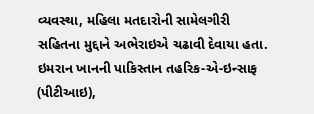વ્યવસ્થા, મહિલા મતદારોની સામેલગીરી સહિતના મુદ્દાને અભેરાઇએ ચઢાવી દેવાયા હતા.
ઇમરાન ખાનની પાકિસ્તાન તહરિક-એ-ઇન્સાફ (પીટીઆઇ),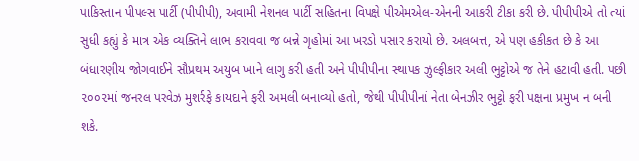પાકિસ્તાન પીપલ્સ પાર્ટી (પીપીપી), અવામી નેશનલ પાર્ટી સહિતના વિપક્ષે પીએમએલ-એનની આકરી ટીકા કરી છે. પીપીપીએ તો ત્યાં સુધી કહ્યું કે માત્ર એક વ્યક્તિને લાભ કરાવવા જ બન્ને ગૃહોમાં આ ખરડો પસાર કરાયો છે. અલબત્ત, એ પણ હકીકત છે કે આ બંધારણીય જોગવાઈને સૌપ્રથમ અયુબ ખાને લાગુ કરી હતી અને પીપીપીના સ્થાપક ઝુલ્ફીકાર અલી ભુટ્ટોએ જ તેને હટાવી હતી. પછી ૨૦૦૨માં જનરલ પરવેઝ મુશર્રફે કાયદાને ફરી અમલી બનાવ્યો હતો, જેથી પીપીપીનાં નેતા બેનઝીર ભુટ્ટો ફરી પક્ષના પ્રમુખ ન બની શકે.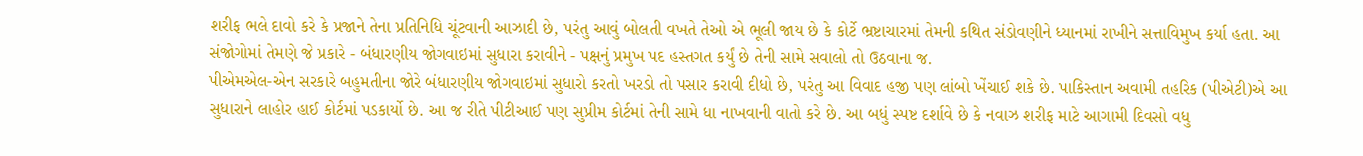શરીફ ભલે દાવો કરે કે પ્રજાને તેના પ્રતિનિધિ ચૂંટવાની આઝાદી છે, પરંતુ આવું બોલતી વખતે તેઓ એ ભૂલી જાય છે કે કોર્ટે ભ્રષ્ટાચારમાં તેમની કથિત સંડોવણીને ધ્યાનમાં રાખીને સત્તાવિમુખ કર્યા હતા. આ સંજોગોમાં તેમણે જે પ્રકારે - બંધારણીય જોગવાઇમાં સુધારા કરાવીને - પક્ષનું પ્રમુખ પદ હસ્તગત કર્યું છે તેની સામે સવાલો તો ઉઠવાના જ.
પીએમએલ-એન સરકારે બહુમતીના જોરે બંધારણીય જોગવાઇમાં સુધારો કરતો ખરડો તો પસાર કરાવી દીધો છે, પરંતુ આ વિવાદ હજી પણ લાંબો ખેંચાઈ શકે છે. પાકિસ્તાન અવામી તહરિક (પીએટી)એ આ સુધારાને લાહોર હાઈ કોર્ટમાં પડકાર્યો છે. આ જ રીતે પીટીઆઈ પણ સુપ્રીમ કોર્ટમાં તેની સામે ધા નાખવાની વાતો કરે છે. આ બધું સ્પષ્ટ દર્શાવે છે કે નવાઝ શરીફ માટે આગામી દિવસો વધુ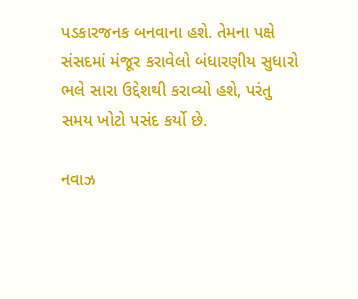પડકારજનક બનવાના હશે. તેમના પક્ષે સંસદમાં મંજૂર કરાવેલો બંધારણીય સુધારો ભલે સારા ઉદ્દેશથી કરાવ્યો હશે, પરંતુ સમય ખોટો પસંદ કર્યો છે.

નવાઝ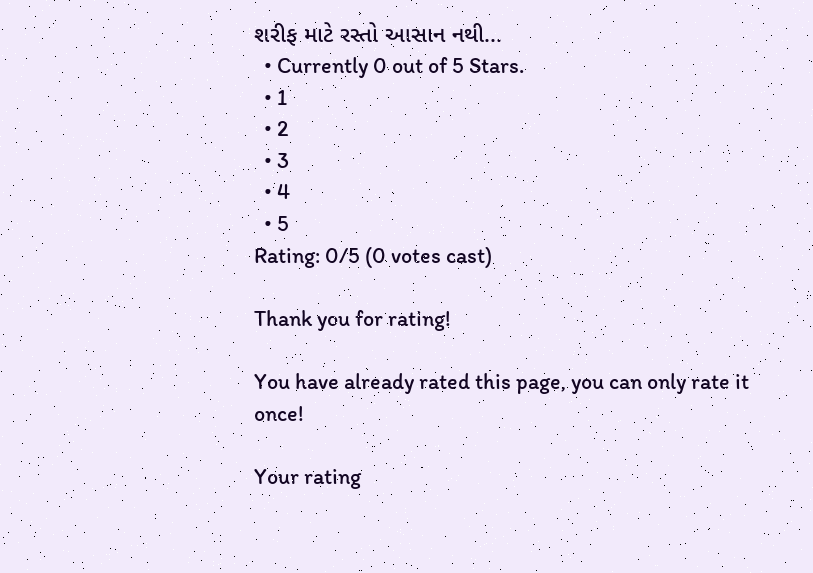શરીફ માટે રસ્તો આસાન નથી...
  • Currently 0 out of 5 Stars.
  • 1
  • 2
  • 3
  • 4
  • 5
Rating: 0/5 (0 votes cast)

Thank you for rating!

You have already rated this page, you can only rate it once!

Your rating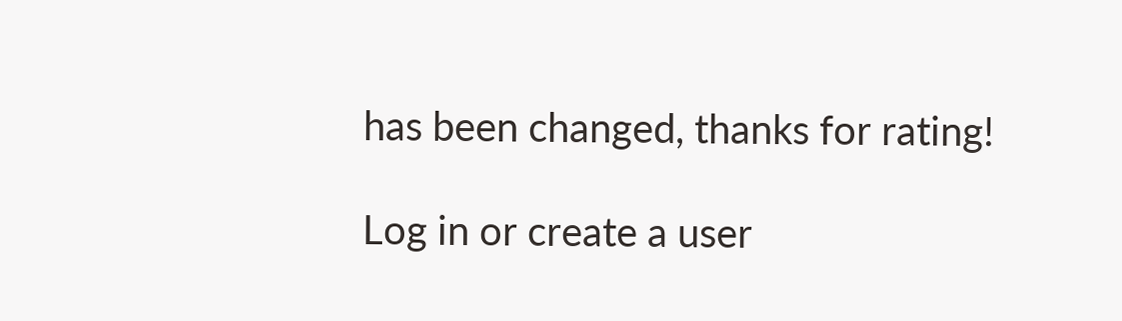has been changed, thanks for rating!

Log in or create a user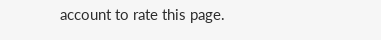account to rate this page.